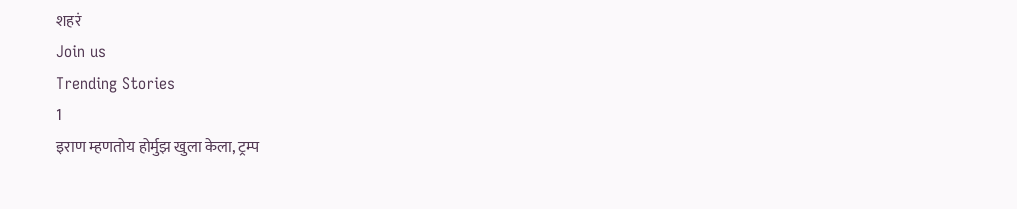शहरं
Join us
Trending Stories
1
इराण म्हणतोय होर्मुझ खुला केला, ट्रम्प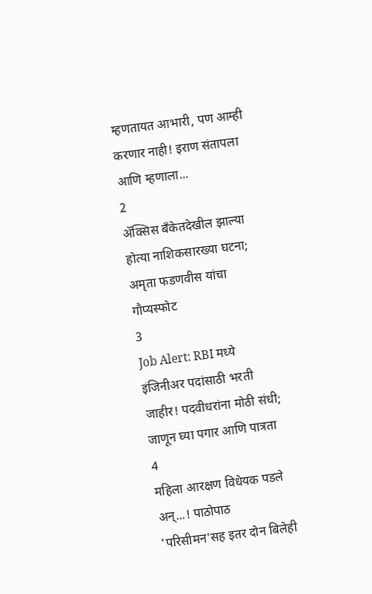म्हणतायत आभारी, पण आम्ही करणार नाही! इराण संतापला आणि म्हणाला...
2
ॲक्सिस बँकेतदेखील झाल्या होत्या नाशिकसारख्या घटना; अमृता फडणवीस यांचा गौप्यस्फोट
3
Job Alert: RBI मध्ये इंजिनीअर पदांसाठी भरती जाहीर! पदवीधरांना मोठी संधी; जाणून घ्या पगार आणि पात्रता
4
महिला आरक्षण विधेयक पडले अन्...! पाठोपाठ 'परिसीमन'सह इतर दोन बिलेही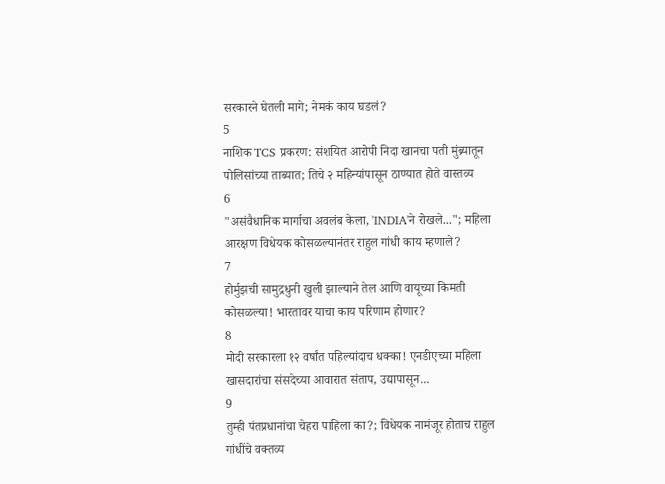सरकारने घेतली मागे; नेमकं काय घडलं?
5
नाशिक TCS प्रकरण: संशयित आरोपी निदा खानचा पती मुंब्र्यातून पोलिसांच्या ताब्यात; तिचे २ महिन्यांपासून ठाण्यात होते वास्तव्य
6
"असंवैधानिक मार्गाचा अवलंब केला, 'INDIA'ने रोखले..."; महिला आरक्षण विधेयक कोसळल्यानंतर राहुल गांधी काय म्हणाले?
7
होर्मुझची सामुद्रधुनी खुली झाल्याने तेल आणि वायूच्या किमती कोसळल्या! भारतावर याचा काय परिणाम होणार?
8
मोदी सरकारला १२ वर्षांत पहिल्यांदाच धक्का! एनडीएच्या महिला खासदारांचा संसदेच्या आवारात संताप, उद्यापासून...
9
तुम्ही पंतप्रधानांचा चेहरा पाहिला का?; विधेयक नामंजूर होताच राहुल गांधींचे वक्तव्य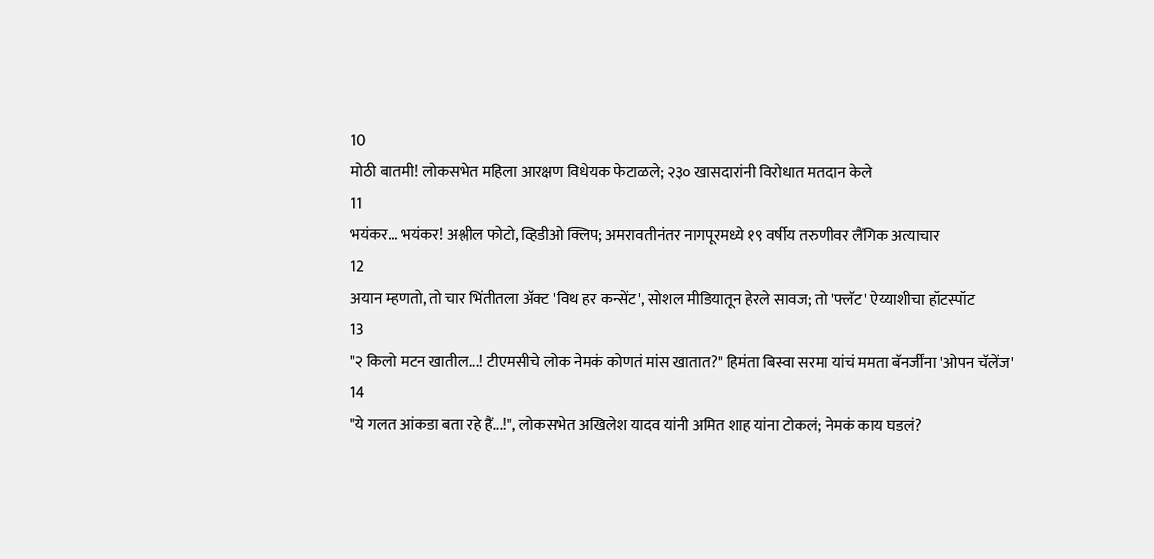10
मोठी बातमी! लोकसभेत महिला आरक्षण विधेयक फेटाळले; २३० खासदारांनी विरोधात मतदान केले
11
भयंकर... भयंकर! अश्लील फोटो, व्हिडीओ क्लिप; अमरावतीनंतर नागपूरमध्ये १९ वर्षीय तरुणीवर लैंगिक अत्याचार
12
अयान म्हणतो, तो चार भिंतीतला अ‍ॅक्ट 'विथ हर कन्सेंट', सोशल मीडियातून हेरले सावज; तो 'फ्लॅट' ऐय्याशीचा हॉटस्पॉट
13
"२ किलो मटन खातील...! टीएमसीचे लोक नेमकं कोणतं मांस खातात?" हिमंता बिस्वा सरमा यांचं ममता बॅनर्जींना 'ओपन चॅलेंज'
14
"ये गलत आंकडा बता रहे हैं...!", लोकसभेत अखिलेश यादव यांनी अमित शाह यांना टोकलं; नेमकं काय घडलं?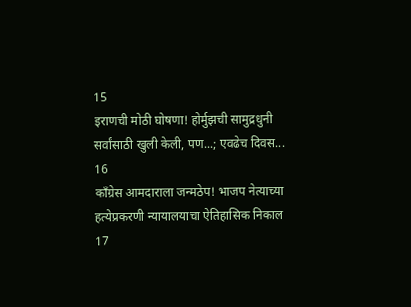15
इराणची मोठी घोषणा! होर्मुझची सामुद्रधुनी सर्वांसाठी खुली केली, पण...; एवढेच दिवस...
16
काँग्रेस आमदाराला जन्मठेप! भाजप नेत्याच्या हत्येप्रकरणी न्यायालयाचा ऐतिहासिक निकाल
17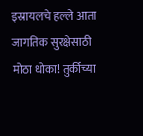इस्रायलचे हल्ले आता जागतिक सुरक्षेसाठी मोठा धोका! तुर्कीच्या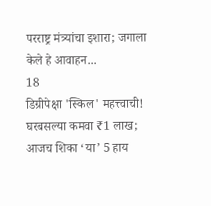परराष्ट्र मंत्र्यांचा इशारा; जगाला केले हे आवाहन...
18
डिग्रीपेक्षा 'स्किल' महत्त्वाची! घरबसल्या कमवा ₹1 लाख; आजच शिका ‘या’ 5 हाय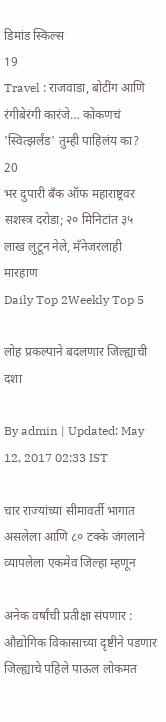डिमांड स्किल्स
19
Travel : राजवाडा, बोटींग आणि रंगीबेरंगी कारंजे… कोकणचं 'स्वित्झर्लंड' तुम्ही पाहिलंय का?
20
भर दुपारी बँक ऑफ महाराष्ट्रवर सशस्त्र दरोडा; २० मिनिटांत ३५ लाख लुटून नेले, मॅनेजरलाही मारहाण
Daily Top 2Weekly Top 5

लोह प्रकल्पाने बदलणार जिल्ह्याची दशा

By admin | Updated: May 12, 2017 02:33 IST

चार राज्यांच्या सीमावर्ती भागात असलेला आणि ८० टक्के जंगलाने व्यापलेला एकमेव जिल्हा म्हणून

अनेक वर्षांची प्रतीक्षा संपणार : औद्योगिक विकासाच्या दृष्टीने पडणार जिल्ह्याचे पहिले पाऊल लोकमत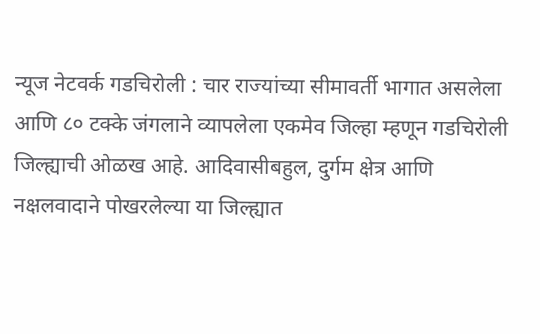न्यूज नेटवर्क गडचिरोली : चार राज्यांच्या सीमावर्ती भागात असलेला आणि ८० टक्के जंगलाने व्यापलेला एकमेव जिल्हा म्हणून गडचिरोली जिल्ह्याची ओळख आहे. आदिवासीबहुल, दुर्गम क्षेत्र आणि नक्षलवादाने पोखरलेल्या या जिल्ह्यात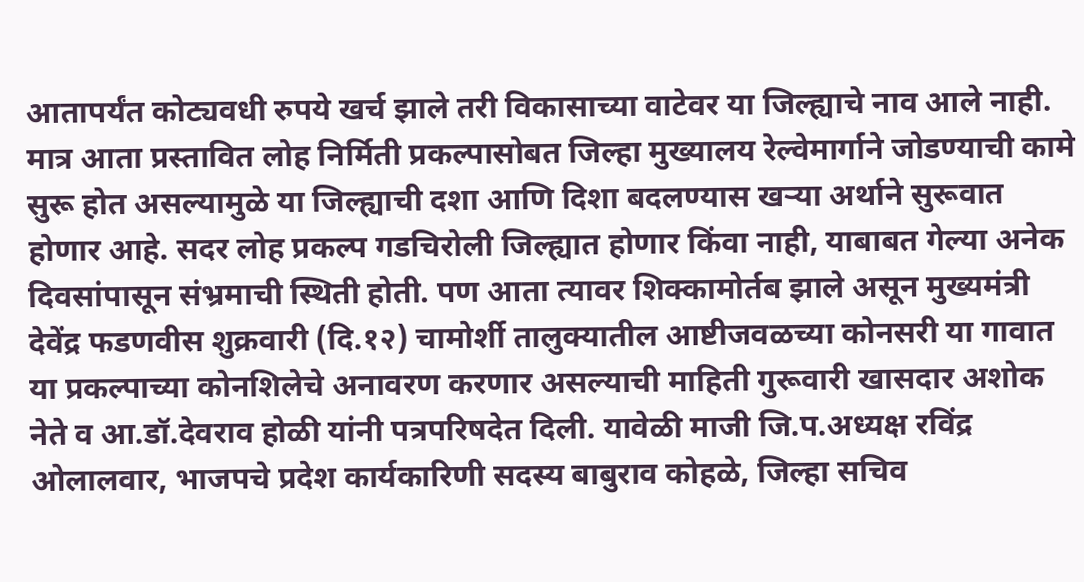आतापर्यंत कोट्यवधी रुपये खर्च झाले तरी विकासाच्या वाटेवर या जिल्ह्याचे नाव आले नाही. मात्र आता प्रस्तावित लोह निर्मिती प्रकल्पासोबत जिल्हा मुख्यालय रेल्वेमार्गाने जोडण्याची कामे सुरू होत असल्यामुळे या जिल्ह्याची दशा आणि दिशा बदलण्यास खऱ्या अर्थाने सुरूवात होणार आहे. सदर लोह प्रकल्प गडचिरोली जिल्ह्यात होणार किंवा नाही, याबाबत गेल्या अनेक दिवसांपासून संभ्रमाची स्थिती होती. पण आता त्यावर शिक्कामोर्तब झाले असून मुख्यमंत्री देवेंद्र फडणवीस शुक्रवारी (दि.१२) चामोर्शी तालुक्यातील आष्टीजवळच्या कोनसरी या गावात या प्रकल्पाच्या कोनशिलेचे अनावरण करणार असल्याची माहिती गुरूवारी खासदार अशोक नेते व आ.डॉ.देवराव होळी यांनी पत्रपरिषदेत दिली. यावेळी माजी जि.प.अध्यक्ष रविंद्र ओलालवार, भाजपचे प्रदेश कार्यकारिणी सदस्य बाबुराव कोहळे, जिल्हा सचिव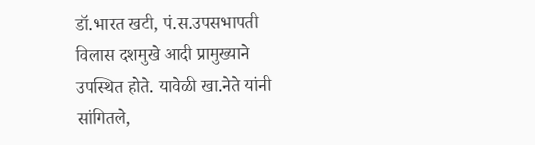डॉ.भारत खटी, पं.स.उपसभापती विलास दशमुखे आदी प्रामुख्याने उपस्थित होते. यावेळी खा.नेते यांनी सांगितले,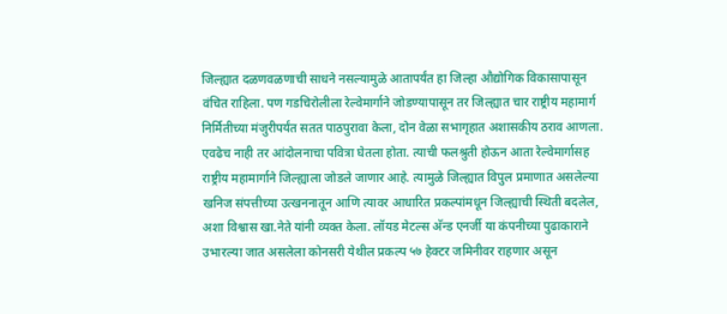जिल्ह्यात दळणवळणाची साधने नसल्यामुळे आतापर्यंत हा जिल्हा औद्योगिक विकासापासून वंचित राहिला. पण गडचिरोलीला रेल्वेमार्गाने जोडण्यापासून तर जिल्ह्यात चार राष्ट्रीय महामार्ग निर्मितीच्या मंजुरीपर्यंत सतत पाठपुरावा केला, दोन वेळा सभागृहात अशासकीय ठराव आणला. एवढेच नाही तर आंदोलनाचा पवित्रा घेतला होता. त्याची फलश्रुती होऊन आता रेल्वेमार्गासह राष्ट्रीय महामार्गाने जिल्ह्याला जोडले जाणार आहे. त्यामुळे जिल्ह्यात विपुल प्रमाणात असलेल्या खनिज संपत्तीच्या उत्खननातून आणि त्यावर आधारित प्रकल्पांमधून जिल्ह्याची स्थिती बदलेल, अशा विश्वास खा.नेते यांनी व्यक्त केला. लॉयड मेटल्स अ‍ॅन्ड एनर्जी या कंपनीच्या पुढाकाराने उभारल्या जात असलेला कोनसरी येथील प्रकल्प ५७ हेक्टर जमिनीवर राहणार असून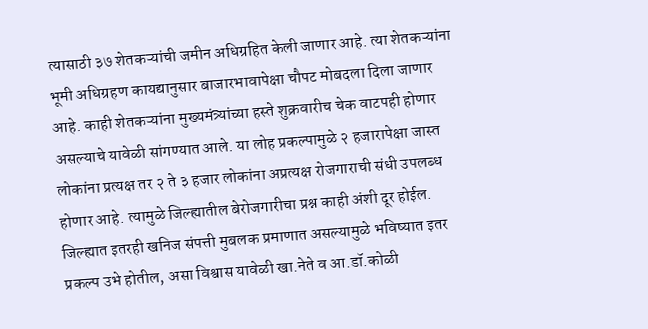त्यासाठी ३७ शेतकऱ्यांची जमीन अधिग्रहित केली जाणार आहे. त्या शेतकऱ्यांना भूमी अधिग्रहण कायद्यानुसार बाजारभावापेक्षा चौपट मोबदला दिला जाणार आहे. काही शेतकऱ्यांना मुख्यमंत्र्यांच्या हस्ते शुक्रवारीच चेक वाटपही होणार असल्याचे यावेळी सांगण्यात आले. या लोह प्रकल्पामुळे २ हजारापेक्षा जास्त लोकांना प्रत्यक्ष तर २ ते ३ हजार लोकांना अप्रत्यक्ष रोजगाराची संधी उपलब्ध होणार आहे. त्यामुळे जिल्ह्यातील बेरोजगारीचा प्रश्न काही अंशी दूर होईल. जिल्ह्यात इतरही खनिज संपत्ती मुबलक प्रमाणात असल्यामुळे भविष्यात इतर प्रकल्प उभे होतील, असा विश्वास यावेळी खा.नेते व आ.डॉ.कोळी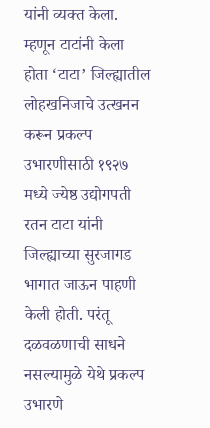यांनी व्यक्त केला. म्हणून टाटांनी केला होता ‘टाटा’ जिल्ह्यातील लोहखनिजाचे उत्खनन करून प्रकल्प उभारणीसाठी १९२७ मध्ये ज्येष्ठ उद्योगपती रतन टाटा यांनी जिल्ह्याच्या सुरजागड भागात जाऊन पाहणी केली होती. परंतू दळवळणाची साधने नसल्यामुळे येथे प्रकल्प उभारणे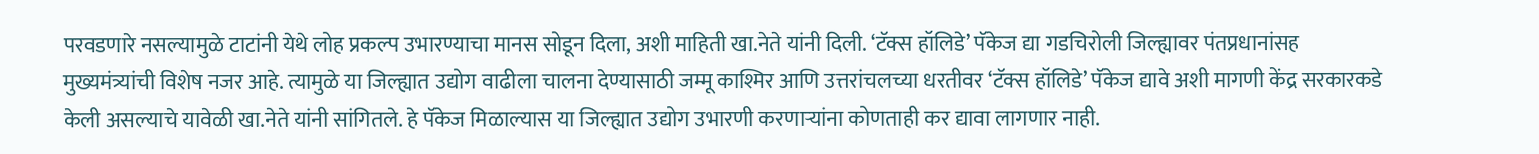परवडणारे नसल्यामुळे टाटांनी येथे लोह प्रकल्प उभारण्याचा मानस सोडून दिला, अशी माहिती खा.नेते यांनी दिली. ‘टॅक्स हॉलिडे’ पॅकेज द्या गडचिरोली जिल्ह्यावर पंतप्रधानांसह मुख्यमंत्र्यांची विशेष नजर आहे. त्यामुळे या जिल्ह्यात उद्योग वाढीला चालना देण्यासाठी जम्मू काश्मिर आणि उत्तरांचलच्या धरतीवर ‘टॅक्स हॉलिडे’ पॅकेज द्यावे अशी मागणी केंद्र सरकारकडे केली असल्याचे यावेळी खा.नेते यांनी सांगितले. हे पॅकेज मिळाल्यास या जिल्ह्यात उद्योग उभारणी करणाऱ्यांना कोणताही कर द्यावा लागणार नाही.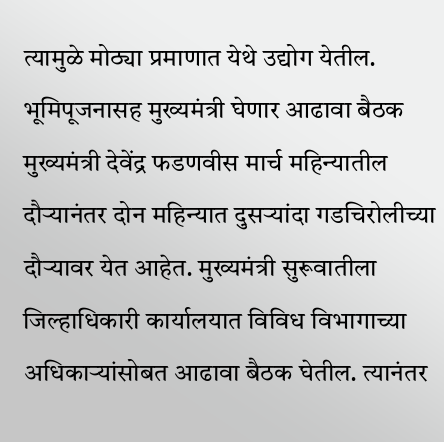त्यामुळे मोठ्या प्रमाणात येथे उद्योग येतील. भूमिपूजनासह मुख्यमंत्री घेणार आढावा बैठक मुख्यमंत्री देवेंद्र फडणवीस मार्च महिन्यातील दौऱ्यानंतर दोन महिन्यात दुसऱ्यांदा गडचिरोलीच्या दौऱ्यावर येत आहेत. मुख्यमंत्री सुरूवातीला जिल्हाधिकारी कार्यालयात विविध विभागाच्या अधिकाऱ्यांसोबत आढावा बैठक घेतील. त्यानंतर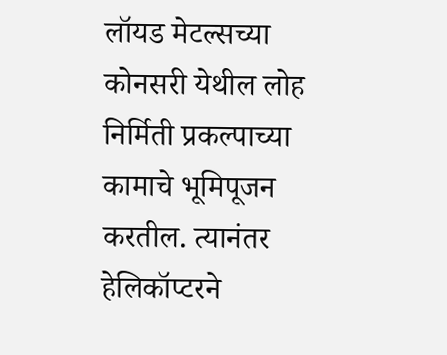लॉयड मेटल्सच्या कोनसरी येथील लोह निर्मिती प्रकल्पाच्या कामाचे भूमिपूजन करतील. त्यानंतर हेलिकॉप्टरने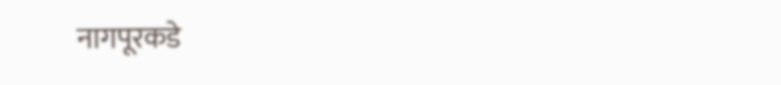नागपूरकडे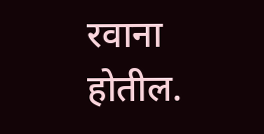रवाना होतील.